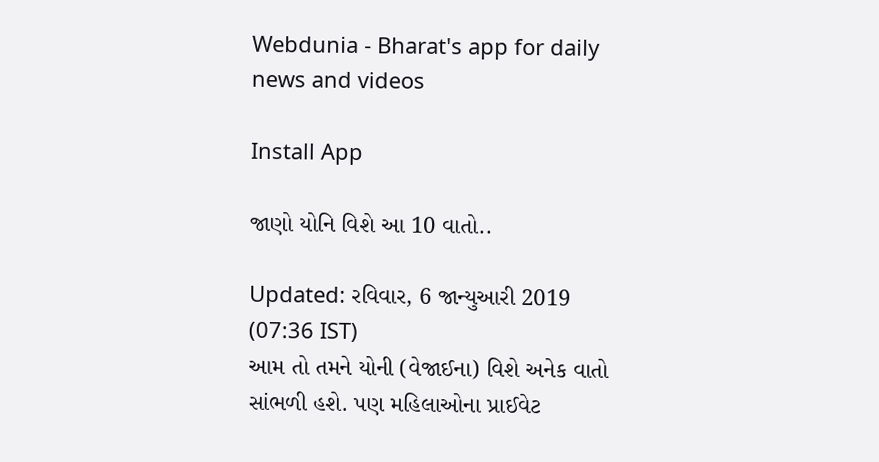Webdunia - Bharat's app for daily news and videos

Install App

જાણો યોનિ વિશે આ 10 વાતો..

Updated: રવિવાર, 6 જાન્યુઆરી 2019 (07:36 IST)
આમ તો તમને યોની (વેજાઈના) વિશે અનેક વાતો સાંભળી હશે. પણ મહિલાઓના પ્રાઈવેટ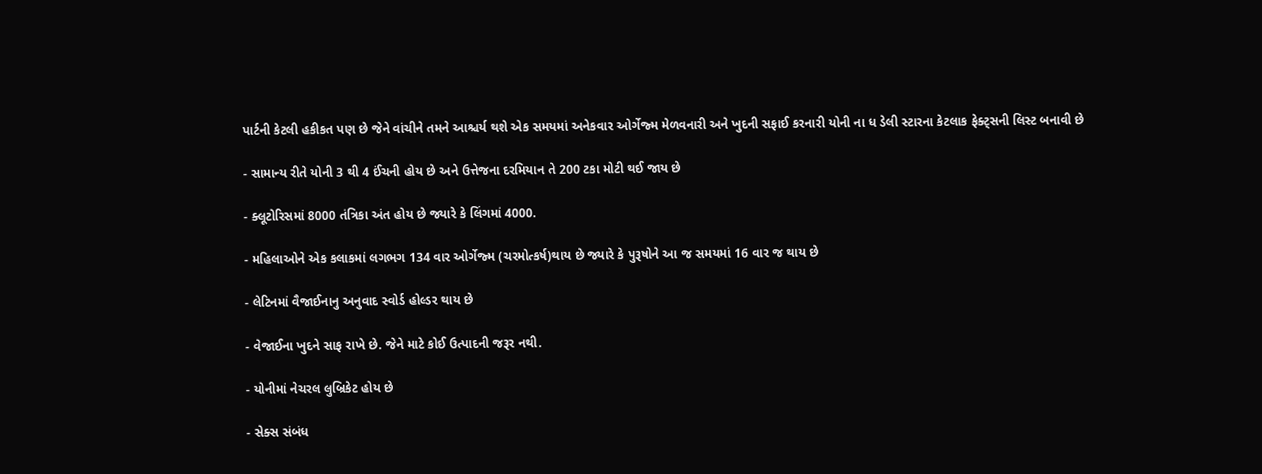પાર્ટની કેટલી હકીકત પણ છે જેને વાંચીને તમને આશ્ચર્ય થશે એક સમયમાં અનેકવાર ઓર્ગેજ્મ મેળવનારી અને ખુદની સફાઈ કરનારી યોની ના ધ ડેલી સ્ટારના કેટલાક ફેક્ટ્સની લિસ્ટ બનાવી છે

- સામાન્ય રીતે યોની 3 થી 4 ઈંચની હોય છે અને ઉત્તેજના દરમિયાન તે 200 ટકા મોટી થઈ જાય છે

- ક્લૂટોરિસમાં 8000 તંત્રિકા અંત હોય છે જ્યારે કે લિંગમાં 4000.

- મહિલાઓને એક કલાકમાં લગભગ 134 વાર ઓર્ગેજ્મ (ચરમોત્કર્ષ)થાય છે જ્યારે કે પુરૂષોને આ જ સમયમાં 16 વાર જ થાય છે

- લેટિનમાં વૈજાઈનાનુ અનુવાદ સ્વોર્ડ હોલ્ડર થાય છે

- વેજાઈના ખુદને સાફ રાખે છે. જેને માટે કોઈ ઉત્પાદની જરૂર નથી.

- યોનીમાં નેચરલ લુબ્રિકેટ હોય છે

- સેક્સ સંબંધ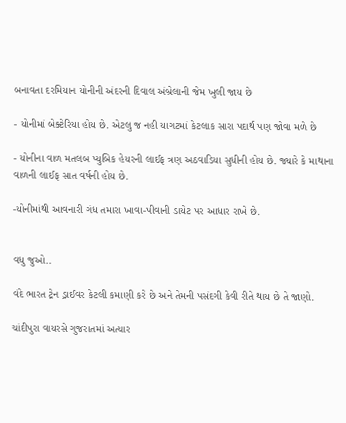બનાવતા દરમિયાન યોનીની અંદરની દિવાલ અંબ્રેલાની જેમ ખુલી જાય છે

- યોનીમાં બેક્ટેરિયા હોય છે. એટલુ જ નહી યાગટમાં કેટલાક સારા પદાર્થ પણ જોવા મળે છે

- યોનીના વાળ મતલબ પ્યુબિક હેયરની લાઈફ ત્રણ અઠવાડિયા સુધીની હોય છે. જ્યારે કે માથાના વાળની લાઈફ સાત વર્ષની હોય છે.

-યોનીમાંથી આવનારી ગંધ તમારા ખાવા-પીવાની ડાયેટ પર આધાર રાખે છે.


વધુ જુઓ..

વંદે ભારત ટ્રેન ડ્રાઈવર કેટલી કમાણી કરે છે અને તેમની પસંદગી કેવી રીતે થાય છે તે જાણો.

ચાંદીપુરા વાયરસે ગુજરાતમાં અત્યાર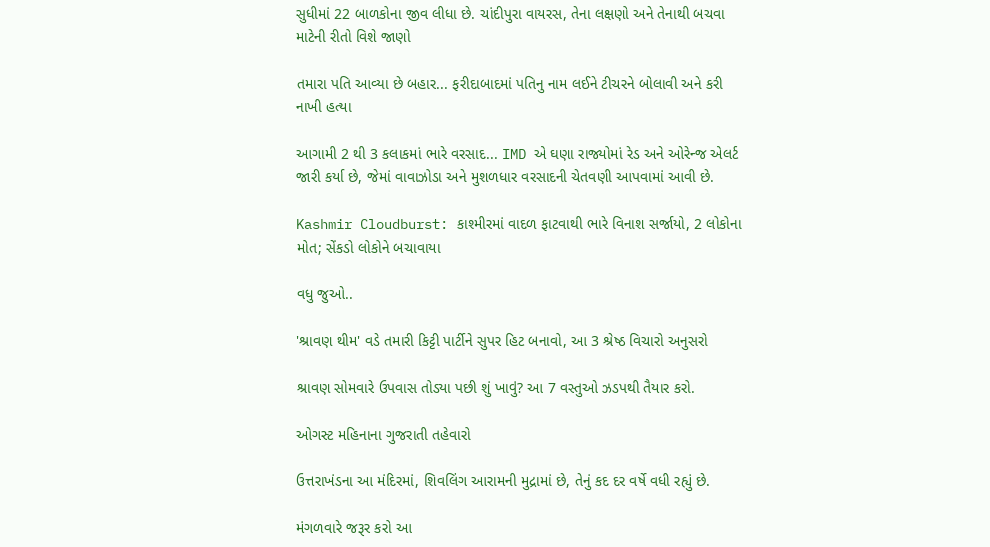સુધીમાં 22 બાળકોના જીવ લીધા છે. ચાંદીપુરા વાયરસ, તેના લક્ષણો અને તેનાથી બચવા માટેની રીતો વિશે જાણો

તમારા પતિ આવ્યા છે બહાર... ફરીદાબાદમાં પતિનુ નામ લઈને ટીચરને બોલાવી અને કરી નાખી હત્યા

આગામી 2 થી 3 કલાકમાં ભારે વરસાદ... IMD એ ઘણા રાજ્યોમાં રેડ અને ઓરેન્જ એલર્ટ જારી કર્યા છે, જેમાં વાવાઝોડા અને મુશળધાર વરસાદની ચેતવણી આપવામાં આવી છે.

Kashmir Cloudburst: કાશ્મીરમાં વાદળ ફાટવાથી ભારે વિનાશ સર્જાયો, 2 લોકોના મોત; સેંકડો લોકોને બચાવાયા

વધુ જુઓ..

'શ્રાવણ થીમ' વડે તમારી કિટ્ટી પાર્ટીને સુપર હિટ બનાવો, આ 3 શ્રેષ્ઠ વિચારો અનુસરો

શ્રાવણ સોમવારે ઉપવાસ તોડ્યા પછી શું ખાવું? આ 7 વસ્તુઓ ઝડપથી તૈયાર કરો.

ઓગસ્ટ મહિનાના ગુજરાતી તહેવારો

ઉત્તરાખંડના આ મંદિરમાં, શિવલિંગ આરામની મુદ્રામાં છે, તેનું કદ દર વર્ષે વધી રહ્યું છે.

મંગળવારે જરૂર કરો આ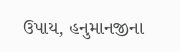ઉપાય, હનુમાનજીના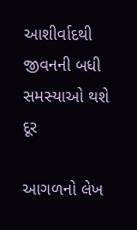આશીર્વાદથી જીવનની બધી સમસ્યાઓ થશે દૂર

આગળનો લેખ